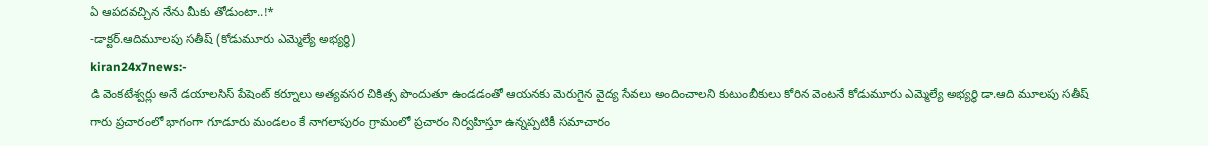ఏ ఆపదవచ్చిన నేను మీకు తోడుంటా..!*
-డాక్టర్.ఆదిమూలపు సతీష్ (కోడుమూరు ఎమ్మెల్యే అభ్యర్థి)
kiran24x7news:-
డి వెంకటేశ్వర్లు అనే డయాలసిస్ పేషెంట్ కర్నూలు అత్యవసర చికిత్స పొందుతూ ఉండడంతో ఆయనకు మెరుగైన వైద్య సేవలు అందించాలని కుటుంబీకులు కోరిన వెంటనే కోడుమూరు ఎమ్మెల్యే అభ్యర్థి డా.ఆది మూలపు సతీష్ గారు ప్రచారంలో భాగంగా గూడూరు మండలం కే నాగలాపురం గ్రామంలో ప్రచారం నిర్వహిస్తూ ఉన్నప్పటికీ సమాచారం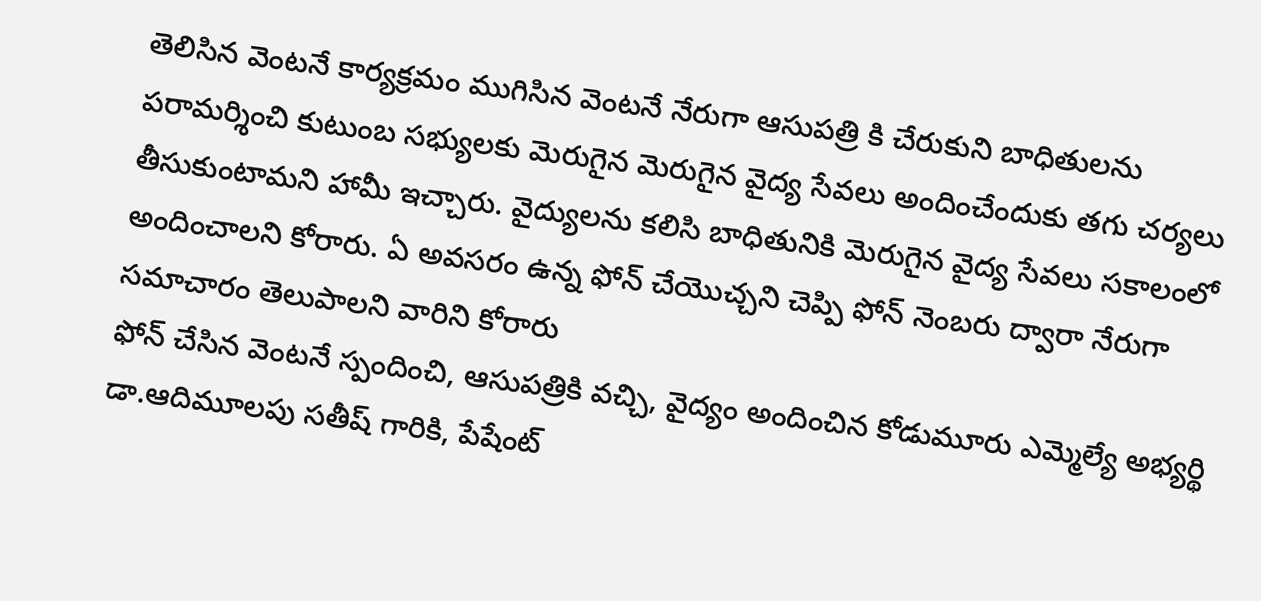తెలిసిన వెంటనే కార్యక్రమం ముగిసిన వెంటనే నేరుగా ఆసుపత్రి కి చేరుకుని బాధితులను పరామర్శించి కుటుంబ సభ్యులకు మెరుగైన మెరుగైన వైద్య సేవలు అందించేందుకు తగు చర్యలు తీసుకుంటామని హామీ ఇచ్చారు. వైద్యులను కలిసి బాధితునికి మెరుగైన వైద్య సేవలు సకాలంలో అందించాలని కోరారు. ఏ అవసరం ఉన్న ఫోన్ చేయొచ్చని చెప్పి ఫోన్ నెంబరు ద్వారా నేరుగా సమాచారం తెలుపాలని వారిని కోరారు
ఫోన్ చేసిన వెంటనే స్పందించి, ఆసుపత్రికి వచ్చి, వైద్యం అందించిన కోడుమూరు ఎమ్మెల్యే అభ్యర్థి డా.ఆదిమూలపు సతీష్ గారికి, పేషేంట్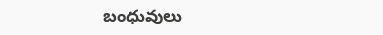బంధువులు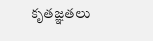కృతజ్ఞతలు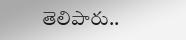తెలిపారు..